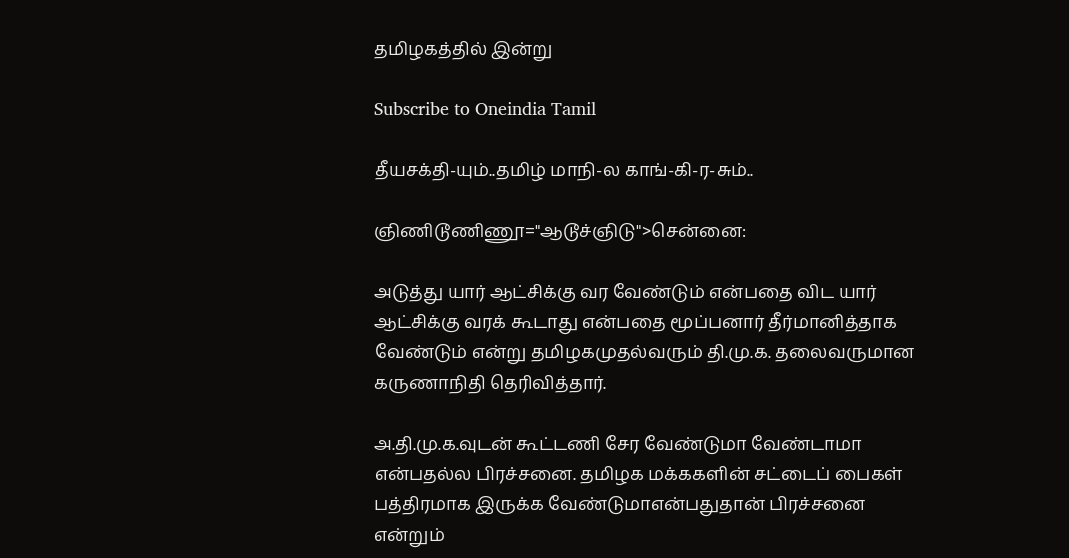தமிழகத்தில் இன்று

Subscribe to Oneindia Tamil

தீயசக்தி-யும்..தமிழ் மாநி-ல காங்-கி-ர-சும்..

ஞிணிடூணிணூ="ஆடூச்ஞிடு">சென்னை:

அடுத்து யார் ஆட்சிக்கு வர வேண்டும் என்பதை விட யார் ஆட்சிக்கு வரக் கூடாது என்பதை மூப்பனார் தீர்மானித்தாக வேண்டும் என்று தமிழகமுதல்வரும் தி.மு.க. தலைவருமான கருணாநிதி தெரிவித்தார்.

அ.தி.மு.க.வுடன் கூட்டணி சேர வேண்டுமா வேண்டாமா என்பதல்ல பிரச்சனை. தமிழக மக்ககளின் சட்டைப் பைகள் பத்திரமாக இருக்க வேண்டுமாஎன்பதுதான் பிரச்சனை என்றும்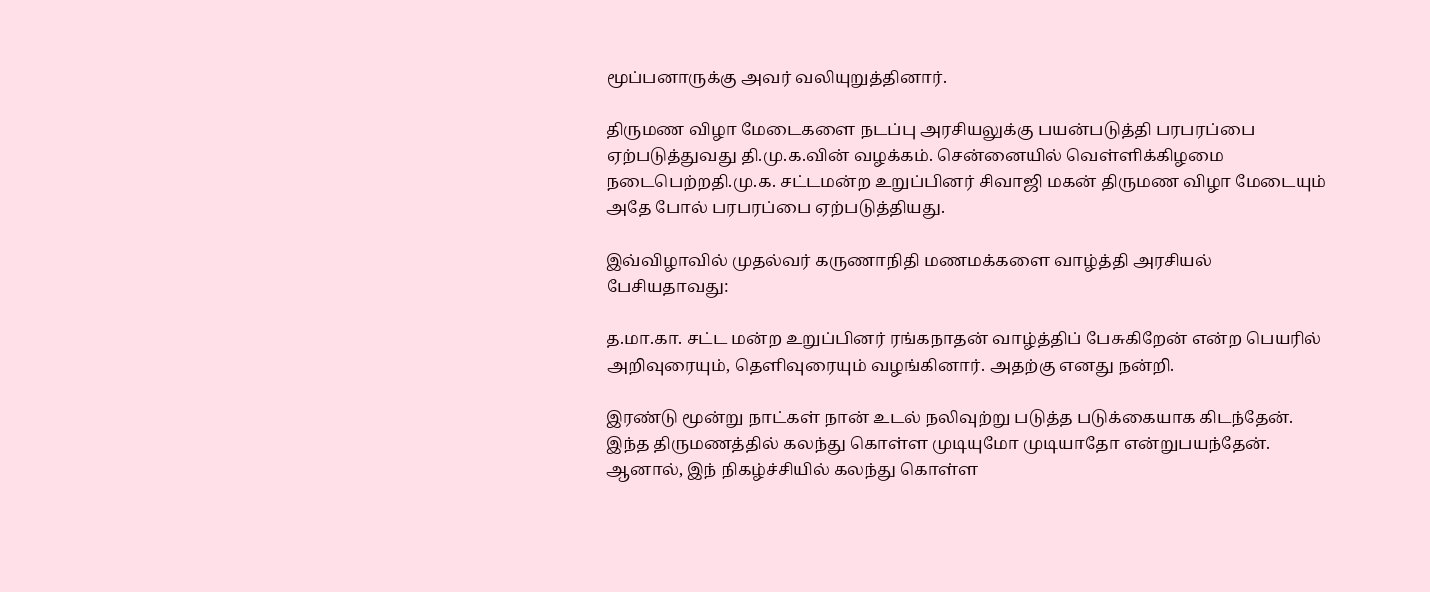மூப்பனாருக்கு அவர் வலியுறுத்தினார்.

திருமண விழா மேடைகளை நடப்பு அரசியலுக்கு பயன்படுத்தி பரபரப்பை ஏற்படுத்துவது தி.மு.க.வின் வழக்கம். சென்னையில் வெள்ளிக்கிழமை நடைபெற்றதி.மு.க. சட்டமன்ற உறுப்பினர் சிவாஜி மகன் திருமண விழா மேடையும் அதே போல் பரபரப்பை ஏற்படுத்தியது.

இவ்விழாவில் முதல்வர் கருணாநிதி மணமக்களை வாழ்த்தி அரசியல் பேசியதாவது:

த.மா.கா. சட்ட மன்ற உறுப்பினர் ரங்கநாதன் வாழ்த்திப் பேசுகிறேன் என்ற பெயரில் அறிவுரையும், தெளிவுரையும் வழங்கினார். அதற்கு எனது நன்றி.

இரண்டு மூன்று நாட்கள் நான் உடல் நலிவுற்று படுத்த படுக்கையாக கிடந்தேன். இந்த திருமணத்தில் கலந்து கொள்ள முடியுமோ முடியாதோ என்றுபயந்தேன். ஆனால், இந் நிகழ்ச்சியில் கலந்து கொள்ள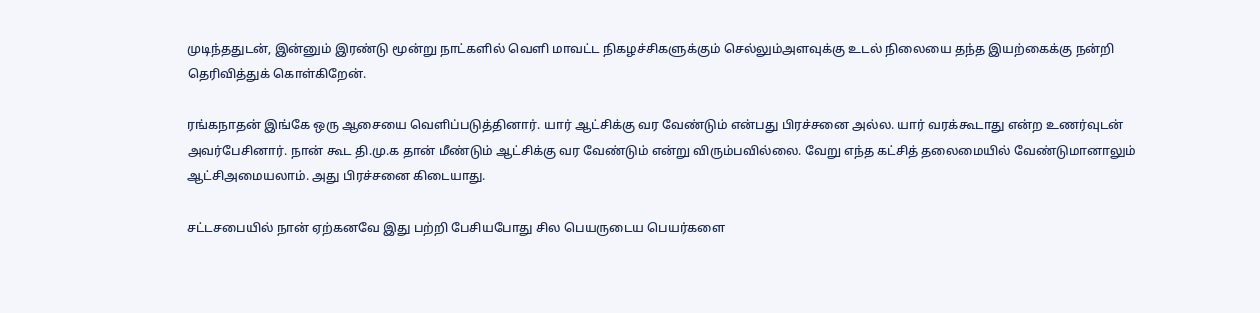முடிந்ததுடன், இன்னும் இரண்டு மூன்று நாட்களில் வெளி மாவட்ட நிகழச்சிகளுக்கும் செல்லும்அளவுக்கு உடல் நிலையை தந்த இயற்கைக்கு நன்றி தெரிவித்துக் கொள்கிறேன்.

ரங்கநாதன் இங்கே ஒரு ஆசையை வெளிப்படுத்தினார். யார் ஆட்சிக்கு வர வேண்டும் என்பது பிரச்சனை அல்ல. யார் வரக்கூடாது என்ற உணர்வுடன் அவர்பேசினார். நான் கூட தி.மு.க தான் மீண்டும் ஆட்சிக்கு வர வேண்டும் என்று விரும்பவில்லை. வேறு எந்த கட்சித் தலைமையில் வேண்டுமானாலும் ஆட்சிஅமையலாம். அது பிரச்சனை கிடையாது.

சட்டசபையில் நான் ஏற்கனவே இது பற்றி பேசியபோது சில பெயருடைய பெயர்களை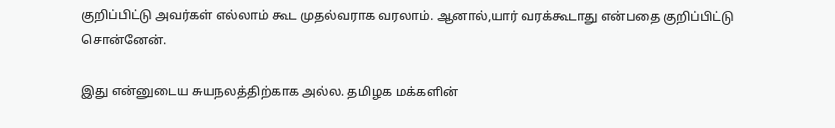குறிப்பிட்டு அவர்கள் எல்லாம் கூட முதல்வராக வரலாம். ஆனால்,யார் வரக்கூடாது என்பதை குறிப்பிட்டு சொன்னேன்.

இது என்னுடைய சுயநலத்திற்காக அல்ல. தமிழக மக்களின்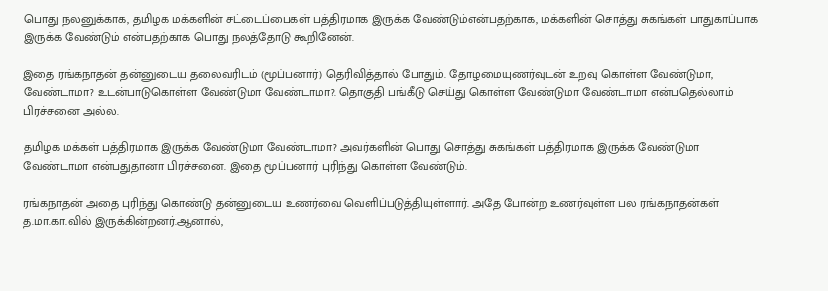பொது நலனுக்காக, தமிழக மக்களின் சட்டைப்பைகள் பத்திரமாக இருக்க வேண்டும்என்பதற்காக, மக்களின் சொத்து சுகங்கள் பாதுகாப்பாக இருக்க வேண்டும் என்பதற்காக பொது நலத்தோடு கூறினேன்.

இதை ரங்கநாதன் தன்னுடைய தலைவரிடம் (மூப்பனார்) தெரிவித்தால் போதும். தோழமையுணர்வுடன் உறவு கொள்ள வேண்டுமா, வேண்டாமா? உடன்பாடுகொள்ள வேண்டுமா வேண்டாமா?. தொகுதி பங்கீடு செய்து கொள்ள வேண்டுமா வேண்டாமா என்பதெல்லாம் பிரச்சனை அல்ல.

தமிழக மக்கள் பத்திரமாக இருக்க வேண்டுமா வேண்டாமா? அவர்களின் பொது சொத்து சுகங்கள் பத்திரமாக இருக்க வேண்டுமா வேண்டாமா என்பதுதானா பிரச்சனை. இதை மூப்பனார் புரிந்து கொள்ள வேண்டும்.

ரங்கநாதன் அதை புரிந்து கொண்டு தன்னுடைய உணர்வை வெளிப்படுத்தியுள்ளார். அதே போன்ற உணர்வுள்ள பல ரங்கநாதன்கள் த.மா.கா.வில் இருக்கின்றனர்.ஆனால்,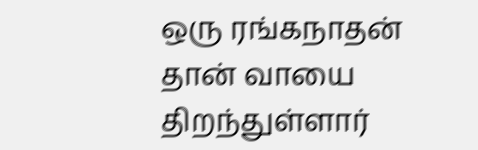ஒரு ரங்கநாதன் தான் வாயை திறந்துள்ளார்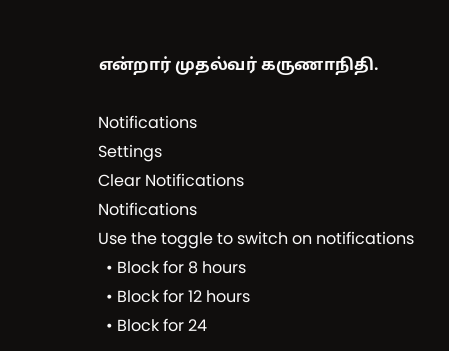என்றார் முதல்வர் கருணாநிதி.

Notifications
Settings
Clear Notifications
Notifications
Use the toggle to switch on notifications
  • Block for 8 hours
  • Block for 12 hours
  • Block for 24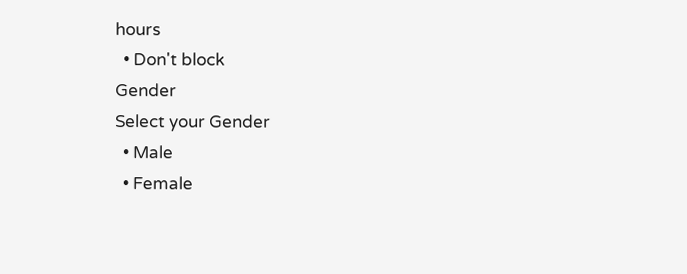hours
  • Don't block
Gender
Select your Gender
  • Male
  • Female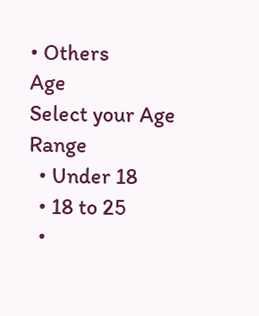• Others
Age
Select your Age Range
  • Under 18
  • 18 to 25
  •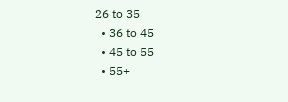26 to 35
  • 36 to 45
  • 45 to 55
  • 55+